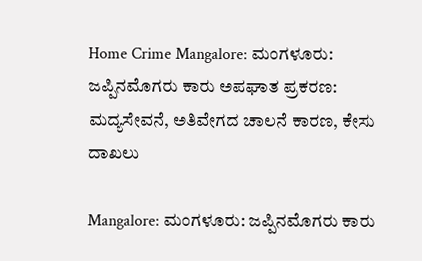Home Crime Mangalore: ಮಂಗಳೂರು: ಜಪ್ಪಿನಮೊಗರು ಕಾರು ಅಪಘಾತ ಪ್ರಕರಣ: ಮದ್ಯಸೇವನೆ, ಅತಿವೇಗದ ಚಾಲನೆ ಕಾರಣ, ಕೇಸು ದಾಖಲು

Mangalore: ಮಂಗಳೂರು: ಜಪ್ಪಿನಮೊಗರು ಕಾರು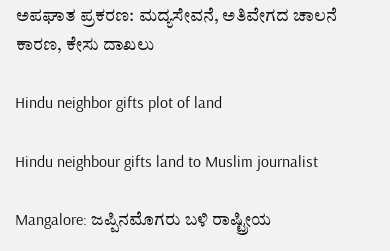ಅಪಘಾತ ಪ್ರಕರಣ: ಮದ್ಯಸೇವನೆ, ಅತಿವೇಗದ ಚಾಲನೆ ಕಾರಣ, ಕೇಸು ದಾಖಲು

Hindu neighbor gifts plot of land

Hindu neighbour gifts land to Muslim journalist

Mangalore: ಜಪ್ಪಿನಮೊಗರು ಬಳಿ ರಾಷ್ಟ್ರೀಯ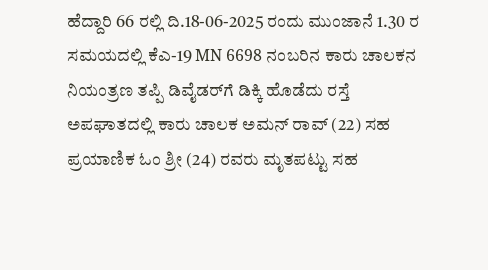ಹೆದ್ದಾರಿ 66 ರಲ್ಲಿ ದಿ.18-06-2025 ರಂದು ಮುಂಜಾನೆ 1.30 ರ ಸಮಯದಲ್ಲಿ ಕೆಎ-19 MN 6698 ನಂಬರಿನ ಕಾರು ಚಾಲಕನ ನಿಯಂತ್ರಣ ತಪ್ಪಿ ಡಿವೈಡರ್‌ಗೆ ಡಿಕ್ಕಿ ಹೊಡೆದು ರಸ್ತೆ ಅಪಘಾತದಲ್ಲಿ ಕಾರು ಚಾಲಕ ಅಮನ್‌ ರಾವ್‌ (22) ಸಹ ಪ್ರಯಾಣಿಕ ಓಂ ಶ್ರೀ (24) ರವರು ಮೃತಪಟ್ಟು ಸಹ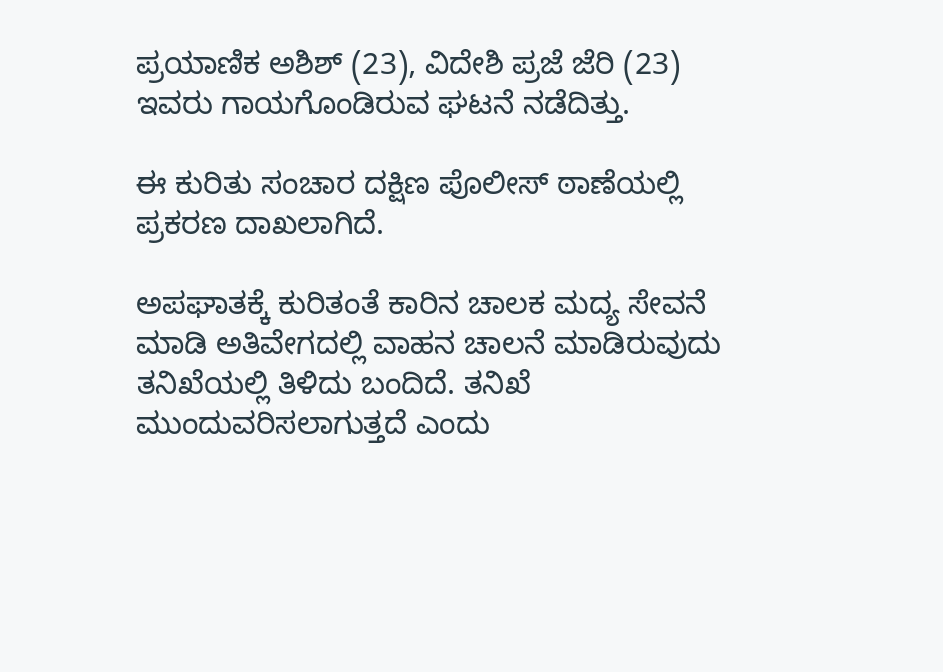ಪ್ರಯಾಣಿಕ ಅಶಿಶ್‌ (23), ವಿದೇಶಿ ಪ್ರಜೆ ಜೆರಿ (23) ಇವರು ಗಾಯಗೊಂಡಿರುವ ಘಟನೆ ನಡೆದಿತ್ತು.

ಈ ಕುರಿತು ಸಂಚಾರ ದಕ್ಷಿಣ ಪೊಲೀಸ್‌ ಠಾಣೆಯಲ್ಲಿ ಪ್ರಕರಣ ದಾಖಲಾಗಿದೆ.

ಅಪಘಾತಕ್ಕೆ ಕುರಿತಂತೆ ಕಾರಿನ ಚಾಲಕ ಮದ್ಯ ಸೇವನೆ ಮಾಡಿ ಅತಿವೇಗದಲ್ಲಿ ವಾಹನ ಚಾಲನೆ ಮಾಡಿರುವುದು ತನಿಖೆಯಲ್ಲಿ ತಿಳಿದು ಬಂದಿದೆ. ತನಿಖೆ ಮುಂದುವರಿಸಲಾಗುತ್ತದೆ ಎಂದು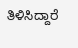ತಿಳಿಸಿದ್ದಾರೆ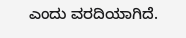ಎಂದು ವರದಿಯಾಗಿದೆ.